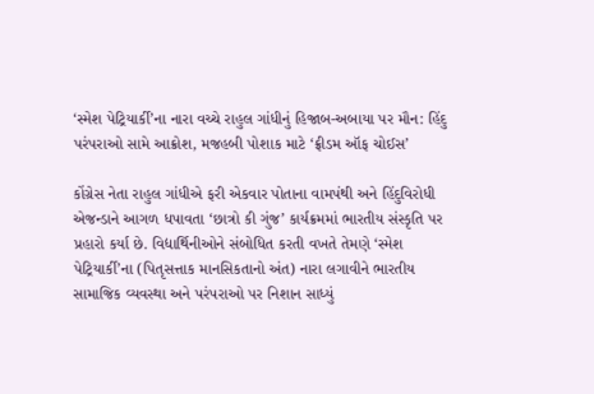‘સ્મેશ પેટ્રિયાર્કી’ના નારા વચ્ચે રાહુલ ગાંધીનું હિજાબ-અબાયા પર મૌન: હિંદુ પરંપરાઓ સામે આક્રોશ, મજહબી પોશાક માટે ‘ફ્રીડમ ઑફ ચોઈસ’

કોંગ્રેસ નેતા રાહુલ ગાંધીએ ફરી એકવાર પોતાના વામપંથી અને હિંદુવિરોધી એજન્ડાને આગળ ધપાવતા ‘છાત્રો કી ગુંજ’ કાર્યક્રમમાં ભારતીય સંસ્કૃતિ પર પ્રહારો કર્યા છે. વિદ્યાર્થિનીઓને સંબોધિત કરતી વખતે તેમણે ‘સ્મેશ પેટ્રિયાર્કી’ના (પિતૃસત્તાક માનસિકતાનો અંત) નારા લગાવીને ભારતીય સામાજિક વ્યવસ્થા અને પરંપરાઓ પર નિશાન સાધ્યું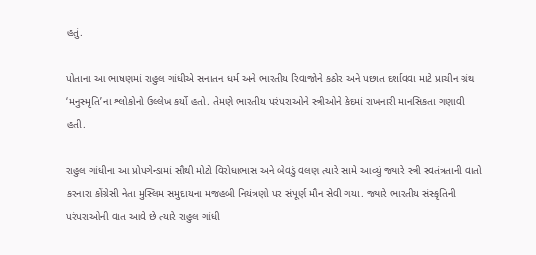હતું.

પોતાના આ ભાષણમાં રાહુલ ગાંધીએ સનાતન ધર્મ અને ભારતીય રિવાજોને કઠોર અને પછાત દર્શાવવા માટે પ્રાચીન ગ્રંથ ‘મનુસ્મૃતિ’ના શ્લોકોનો ઉલ્લેખ કર્યો હતો. તેમણે ભારતીય પરંપરાઓને સ્ત્રીઓને કેદમાં રાખનારી માનસિકતા ગણાવી હતી.

રાહુલ ગાંધીના આ પ્રોપગેન્ડામાં સૌથી મોટો વિરોધાભાસ અને બેવડું વલણ ત્યારે સામે આવ્યું જ્યારે સ્ત્રી સ્વતંત્રતાની વાતો કરનારા કોંગ્રેસી નેતા મુસ્લિમ સમુદાયના મજહબી નિયંત્રણો પર સંપૂર્ણ મૌન સેવી ગયા. જ્યારે ભારતીય સંસ્કૃતિની પરંપરાઓની વાત આવે છે ત્યારે રાહુલ ગાંધી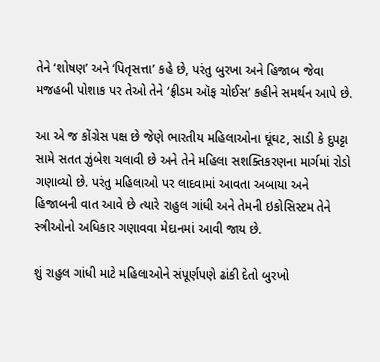તેને ‘શોષણ’ અને ‘પિતૃસત્તા’ કહે છે, પરંતુ બુરખા અને હિજાબ જેવા મજહબી પોશાક પર તેઓ તેને ‘ફ્રીડમ ઑફ ચોઈસ’ કહીને સમર્થન આપે છે.

આ એ જ કોંગ્રેસ પક્ષ છે જેણે ભારતીય મહિલાઓના ઘૂંઘટ, સાડી કે દુપટ્ટા સામે સતત ઝુંબેશ ચલાવી છે અને તેને મહિલા સશક્તિકરણના માર્ગમાં રોડો ગણાવ્યો છે. પરંતુ મહિલાઓ પર લાદવામાં આવતા અબાયા અને હિજાબની વાત આવે છે ત્યારે રાહુલ ગાંધી અને તેમની ઇકોસિસ્ટમ તેને સ્ત્રીઓનો અધિકાર ગણાવવા મેદાનમાં આવી જાય છે.

શું રાહુલ ગાંધી માટે મહિલાઓને સંપૂર્ણપણે ઢાંકી દેતો બુરખો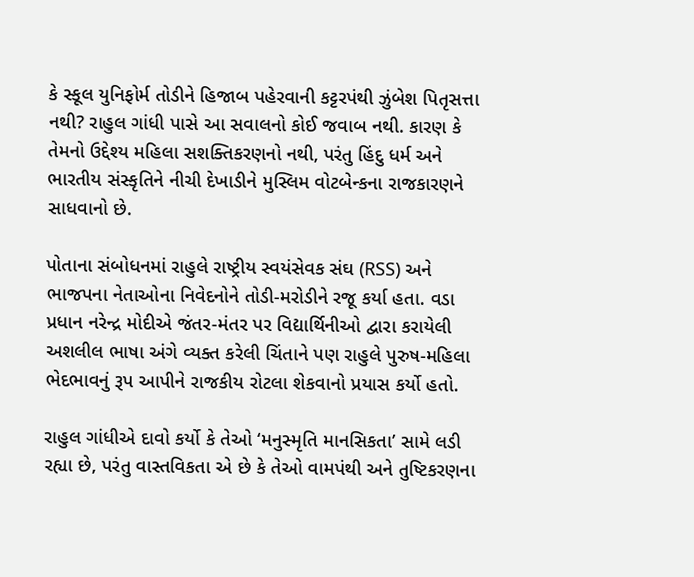કે સ્કૂલ યુનિફોર્મ તોડીને હિજાબ પહેરવાની કટ્ટરપંથી ઝુંબેશ પિતૃસત્તા નથી? રાહુલ ગાંધી પાસે આ સવાલનો કોઈ જવાબ નથી. કારણ કે તેમનો ઉદ્દેશ્ય મહિલા સશક્તિકરણનો નથી, પરંતુ હિંદુ ધર્મ અને ભારતીય સંસ્કૃતિને નીચી દેખાડીને મુસ્લિમ વોટબેન્કના રાજકારણને સાધવાનો છે.

પોતાના સંબોધનમાં રાહુલે રાષ્ટ્રીય સ્વયંસેવક સંઘ (RSS) અને ભાજપના નેતાઓના નિવેદનોને તોડી-મરોડીને રજૂ કર્યા હતા. વડા પ્રધાન નરેન્દ્ર મોદીએ જંતર-મંતર પર વિદ્યાર્થિનીઓ દ્વારા કરાયેલી અશલીલ ભાષા અંગે વ્યક્ત કરેલી ચિંતાને પણ રાહુલે પુરુષ-મહિલા ભેદભાવનું રૂપ આપીને રાજકીય રોટલા શેકવાનો પ્રયાસ કર્યો હતો.

રાહુલ ગાંધીએ દાવો કર્યો કે તેઓ ‘મનુસ્મૃતિ માનસિકતા’ સામે લડી રહ્યા છે, પરંતુ વાસ્તવિકતા એ છે કે તેઓ વામપંથી અને તુષ્ટિકરણના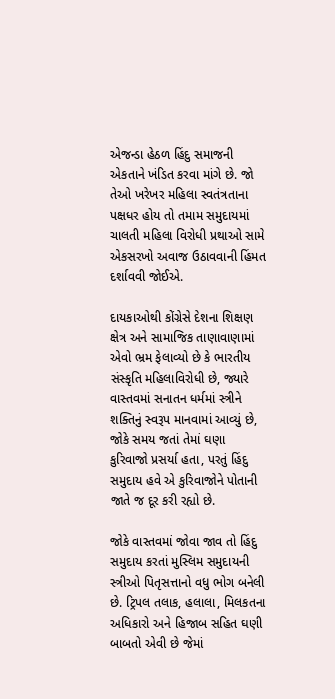એજન્ડા હેઠળ હિંદુ સમાજની એકતાને ખંડિત કરવા માંગે છે. જો તેઓ ખરેખર મહિલા સ્વતંત્રતાના પક્ષધર હોય તો તમામ સમુદાયમાં ચાલતી મહિલા વિરોધી પ્રથાઓ સામે એકસરખો અવાજ ઉઠાવવાની હિંમત દર્શાવવી જોઈએ.

દાયકાઓથી કોંગ્રેસે દેશના શિક્ષણ ક્ષેત્ર અને સામાજિક તાણાવાણામાં એવો ભ્રમ ફેલાવ્યો છે કે ભારતીય સંસ્કૃતિ મહિલાવિરોધી છે, જ્યારે વાસ્તવમાં સનાતન ધર્મમાં સ્ત્રીને શક્તિનું સ્વરૂપ માનવામાં આવ્યું છે, જોકે સમય જતાં તેમાં ઘણા કુરિવાજો પ્રસર્યા હતા, પરતું હિંદુ સમુદાય હવે એ કુરિવાજોને પોતાની જાતે જ દૂર કરી રહ્યો છે.

જોકે વાસ્તવમાં જોવા જાવ તો હિંદુ સમુદાય કરતાં મુસ્લિમ સમુદાયની સ્ત્રીઓ પિતૃસત્તાનો વધુ ભોગ બનેલી છે. ટ્રિપલ તલાક, હલાલા, મિલકતના અધિકારો અને હિજાબ સહિત ઘણી બાબતો એવી છે જેમાં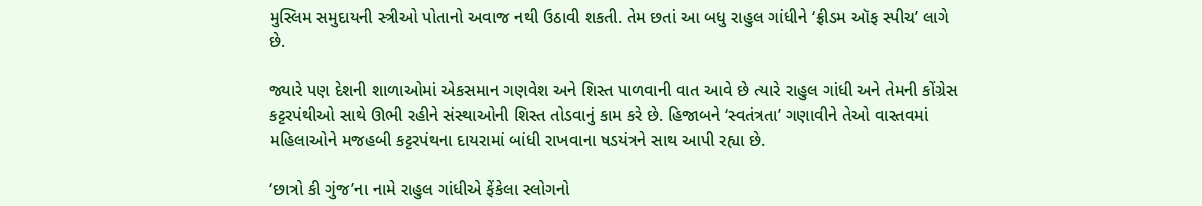મુસ્લિમ સમુદાયની સ્ત્રીઓ પોતાનો અવાજ નથી ઉઠાવી શકતી. તેમ છતાં આ બધુ રાહુલ ગાંધીને ‘ફ્રીડમ ઑફ સ્પીચ’ લાગે છે.

જ્યારે પણ દેશની શાળાઓમાં એકસમાન ગણવેશ અને શિસ્ત પાળવાની વાત આવે છે ત્યારે રાહુલ ગાંધી અને તેમની કોંગ્રેસ કટ્ટરપંથીઓ સાથે ઊભી રહીને સંસ્થાઓની શિસ્ત તોડવાનું કામ કરે છે. હિજાબને ‘સ્વતંત્રતા’ ગણાવીને તેઓ વાસ્તવમાં મહિલાઓને મજહબી કટ્ટરપંથના દાયરામાં બાંધી રાખવાના ષડયંત્રને સાથ આપી રહ્યા છે.

‘છાત્રો કી ગુંજ’ના નામે રાહુલ ગાંધીએ ફેંકેલા સ્લોગનો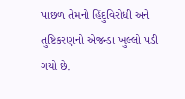પાછળ તેમનો હિંદુવિરોધી અને તુષ્ટિકરણનો એજન્ડા ખુલ્લો પડી ગયો છે.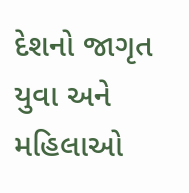દેશનો જાગૃત યુવા અને મહિલાઓ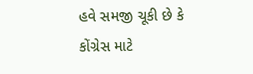હવે સમજી ચૂકી છે કે કોંગ્રેસ માટે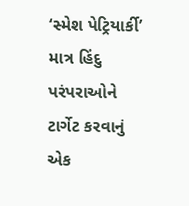‘સ્મેશ પેટ્રિયાર્કી’ માત્ર હિંદુ પરંપરાઓને ટાર્ગેટ કરવાનું એક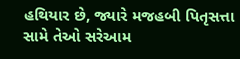હથિયાર છે, જ્યારે મજહબી પિતૃસત્તા સામે તેઓ સરેઆમ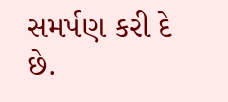સમર્પણ કરી દે છે.